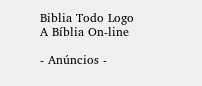Biblia Todo Logo
A Bíblia On-line

- Anúncios -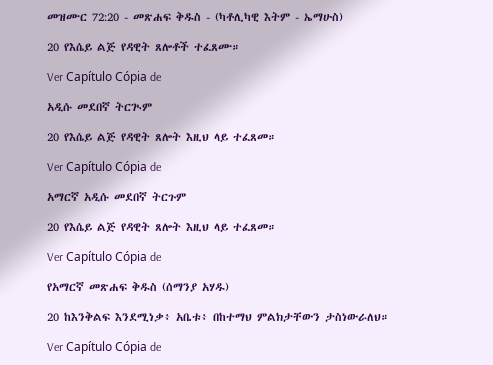መዝሙር 72:20 - መጽሐፍ ቅዱስ - (ካቶሊካዊ እትም - ኤማሁስ)

20 የእሴይ ልጅ የዳዊት ጸሎቶች ተፈጸሙ።

Ver Capítulo Cópia de

አዲሱ መደበኛ ትርጒም

20 የእሴይ ልጅ የዳዊት ጸሎት እዚህ ላይ ተፈጸመ።

Ver Capítulo Cópia de

አማርኛ አዲሱ መደበኛ ትርጉም

20 የእሴይ ልጅ የዳዊት ጸሎት እዚህ ላይ ተፈጸመ።

Ver Capítulo Cópia de

የአማርኛ መጽሐፍ ቅዱስ (ሰማንያ አሃዱ)

20 ከእንቅልፍ እንደሚነቃ፥ አቤቱ፥ በከተማህ ምልክታቸውን ታስነውራለህ።

Ver Capítulo Cópia de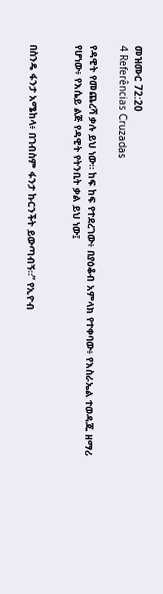መዝሙር 72:20
4 Referências Cruzadas

የዳዊት የመጨረሻ ቃሉ ይህ ነው። ከፍ ከፍ የተደረገው፥ በያዕቆብ አምላክ የተቀባው፥ የእስራኤል ተወዳጁ ዘማሪ የሆነው፥ የእሴይ ልጅ የዳዊት የትንቢት ቃል ይህ ነው፤


በስንዴ ፋንታ አሜከላ፥ በገብስም ፋንታ ኩርንችት ይውጣብኝ።” የኢዮብ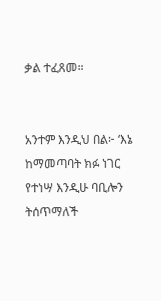ቃል ተፈጸመ።


አንተም እንዲህ በል፦ ‘እኔ ከማመጣባት ክፉ ነገር የተነሣ እንዲሁ ባቢሎን ትሰጥማለች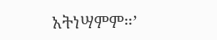አትነሣምም።’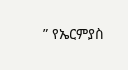” የኤርምያስ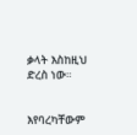ቃላት እስከዚህ ድረስ ነው።


እየባረካቸውም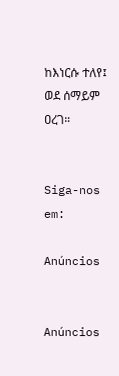ከእነርሱ ተለየ፤ ወደ ሰማይም ዐረገ።


Siga-nos em:

Anúncios


Anúncios